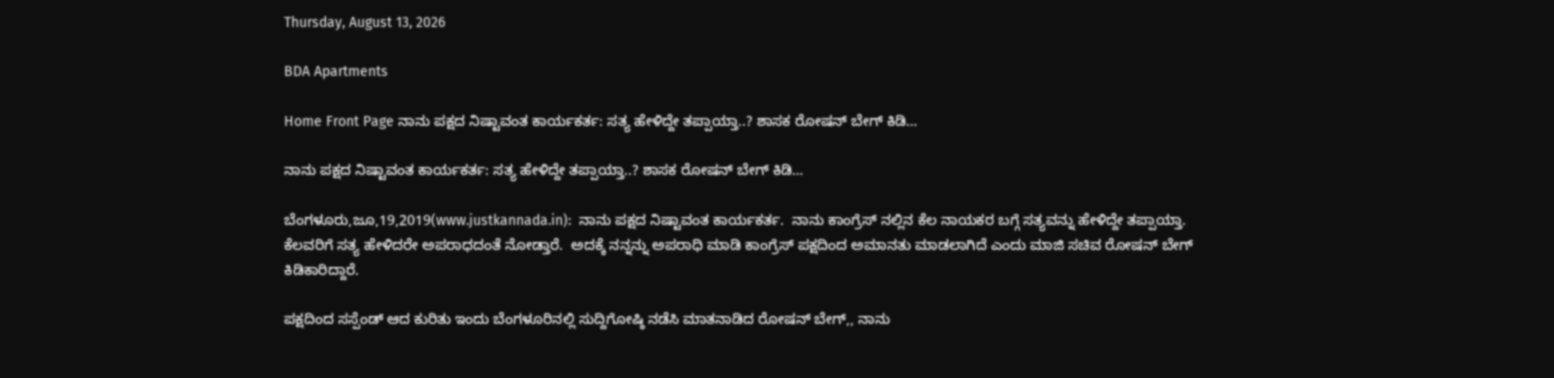Thursday, August 13, 2026

BDA Apartments

Home Front Page ನಾನು ಪಕ್ಷದ ನಿಷ್ಟಾವಂತ ಕಾರ್ಯಕರ್ತ: ಸತ್ಯ ಹೇಳಿದ್ದೇ ತಪ್ಪಾಯ್ತಾ..? ಶಾಸಕ ರೋಷನ್ ಬೇಗ್ ಕಿಡಿ…

ನಾನು ಪಕ್ಷದ ನಿಷ್ಟಾವಂತ ಕಾರ್ಯಕರ್ತ: ಸತ್ಯ ಹೇಳಿದ್ದೇ ತಪ್ಪಾಯ್ತಾ..? ಶಾಸಕ ರೋಷನ್ ಬೇಗ್ ಕಿಡಿ…

ಬೆಂಗಳೂರು,ಜೂ,19,2019(www.justkannada.in):  ನಾನು ಪಕ್ಷದ ನಿಷ್ಟಾವಂತ ಕಾರ್ಯಕರ್ತ.  ನಾನು ಕಾಂಗ್ರೆಸ್ ನಲ್ಲಿನ ಕೆಲ ನಾಯಕರ ಬಗ್ಗೆ ಸತ್ಯವನ್ನು ಹೇಳಿದ್ದೇ ತಪ್ಪಾಯ್ತಾ. ಕೆಲವರಿಗೆ ಸತ್ಯ ಹೇಳಿದರೇ ಅಪರಾಧದಂತೆ ನೋಡ್ತಾರೆ.  ಅದಕ್ಕೆ ನನ್ನನ್ನು ಅಪರಾಧಿ ಮಾಡಿ ಕಾಂಗ್ರೆಸ್ ಪಕ್ಷದಿಂದ ಅಮಾನತು ಮಾಡಲಾಗಿದೆ ಎಂದು ಮಾಜಿ ಸಚಿವ ರೋಷನ್ ಬೇಗ್ ಕಿಡಿಕಾರಿದ್ದಾರೆ.

ಪಕ್ಷದಿಂದ ಸಸ್ಪೆಂಡ್ ಆದ ಕುರಿತು ಇಂದು ಬೆಂಗಳೂರಿನಲ್ಲಿ ಸುದ್ದಿಗೋಷ್ಠಿ ನಡೆಸಿ ಮಾತನಾಡಿದ ರೋಷನ್ ಬೇಗ್,, ನಾನು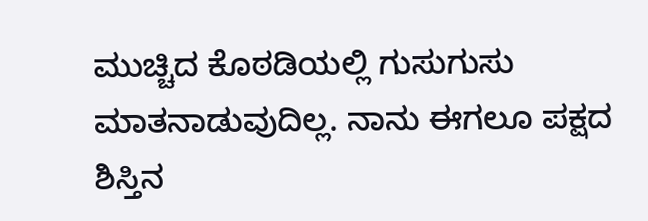ಮುಚ್ಚಿದ ಕೊಠಡಿಯಲ್ಲಿ ಗುಸುಗುಸು ಮಾತನಾಡುವುದಿಲ್ಲ. ನಾನು ಈಗಲೂ ಪಕ್ಷದ ಶಿಸ್ತಿನ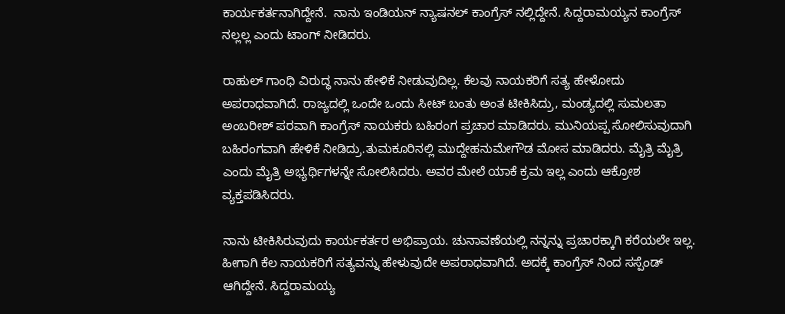ಕಾರ್ಯಕರ್ತನಾಗಿದ್ದೇನೆ.  ನಾನು ಇಂಡಿಯನ್ ನ್ಯಾಷನಲ್ ಕಾಂಗ್ರೆಸ್ ನಲ್ಲಿದ್ದೇನೆ. ಸಿದ್ದರಾಮಯ್ಯನ ಕಾಂಗ್ರೆಸ್ ನಲ್ಲಲ್ಲ ಎಂದು ಟಾಂಗ್ ನೀಡಿದರು.

ರಾಹುಲ್ ಗಾಂಧಿ ವಿರುದ್ಧ ನಾನು ಹೇಳಿಕೆ ನೀಡುವುದಿಲ್ಲ. ಕೆಲವು ನಾಯಕರಿಗೆ ಸತ್ಯ ಹೇಳೋದು ಅಪರಾಧವಾಗಿದೆ. ರಾಜ್ಯದಲ್ಲಿ ಒಂದೇ ಒಂದು ಸೀಟ್ ಬಂತು ಅಂತ ಟೀಕಿಸಿದ್ರು, ಮಂಡ್ಯದಲ್ಲಿ ಸುಮಲತಾ ಅಂಬರೀಶ್ ಪರವಾಗಿ ಕಾಂಗ್ರೆಸ್ ನಾಯಕರು ಬಹಿರಂಗ ಪ್ರಚಾರ ಮಾಡಿದರು. ಮುನಿಯಪ್ಪ ಸೋಲಿಸುವುದಾಗಿ ಬಹಿರಂಗವಾಗಿ ಹೇಳಿಕೆ ನೀಡಿದ್ರು.ತುಮಕೂರಿನಲ್ಲಿ ಮುದ್ದೇಹನುಮೇಗೌಡ ಮೋಸ ಮಾಡಿದರು. ಮೈತ್ರಿ ಮೈತ್ರಿ ಎಂದು ಮೈತ್ರಿ ಅಭ್ಯರ್ಥಿಗಳನ್ನೇ ಸೋಲಿಸಿದರು. ಅವರ ಮೇಲೆ ಯಾಕೆ ಕ್ರಮ ಇಲ್ಲ ಎಂದು ಆಕ್ರೋಶ ವ್ಯಕ್ತಪಡಿಸಿದರು.

ನಾನು ಟೀಕಿಸಿರುವುದು ಕಾರ್ಯಕರ್ತರ ಅಭಿಪ್ರಾಯ. ಚುನಾವಣೆಯಲ್ಲಿ ನನ್ನನ್ನು ಪ್ರಚಾರಕ್ಕಾಗಿ ಕರೆಯಲೇ ಇಲ್ಲ. ಹೀಗಾಗಿ ಕೆಲ ನಾಯಕರಿಗೆ ಸತ್ಯವನ್ನು ಹೇಳುವುದೇ ಅಪರಾಧವಾಗಿದೆ. ಅದಕ್ಕೆ ಕಾಂಗ್ರೆಸ್ ನಿಂದ ಸಸ್ಪೆಂಡ್ ಆಗಿದ್ದೇನೆ. ಸಿದ್ದರಾಮಯ್ಯ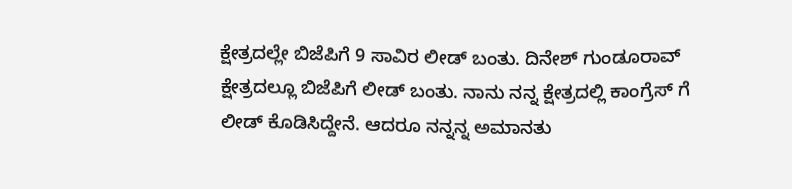ಕ್ಷೇತ್ರದಲ್ಲೇ ಬಿಜೆಪಿಗೆ 9 ಸಾವಿರ ಲೀಡ್ ಬಂತು. ದಿನೇಶ್ ಗುಂಡೂರಾವ್ ಕ್ಷೇತ್ರದಲ್ಲೂ ಬಿಜೆಪಿಗೆ ಲೀಡ್ ಬಂತು. ನಾನು ನನ್ನ ಕ್ಷೇತ್ರದಲ್ಲಿ ಕಾಂಗ್ರೆಸ್ ಗೆ ಲೀಡ್ ಕೊಡಿಸಿದ್ದೇನೆ. ಆದರೂ ನನ್ನನ್ನ ಅಮಾನತು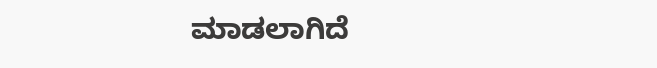ಮಾಡಲಾಗಿದೆ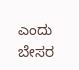ಎಂದು ಬೇಸರ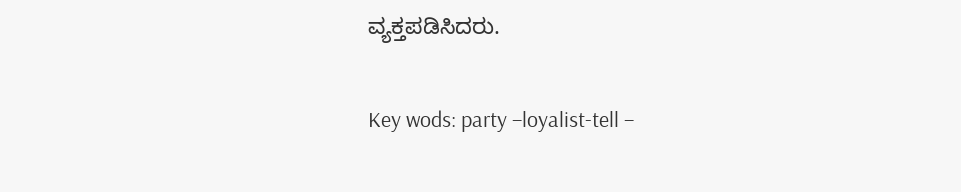ವ್ಯಕ್ತಪಡಿಸಿದರು.

Key wods: party –loyalist-tell –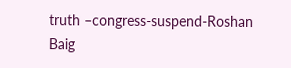truth –congress-suspend-Roshan Baig